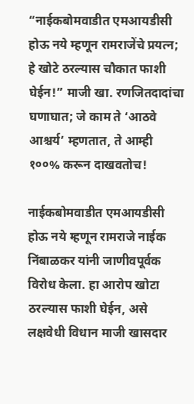“नाईकबोमवाडीत एमआयडीसी होऊ नये म्हणून रामराजेंचे प्रयत्न; हे खोटे ठरल्यास चौकात फाशी घेईन!” माजी खा. रणजितदादांचा घणाघात; जे काम ते ‘आठवे आश्चर्य’ म्हणतात, ते आम्ही १००% करून दाखवतोच!

नाईकबोमवाडीत एमआयडीसी होऊ नये म्हणून रामराजे नाईक निंबाळकर यांनी जाणीवपूर्वक विरोध केला. हा आरोप खोटा ठरल्यास फाशी घेईन, असे लक्षवेधी विधान माजी खासदार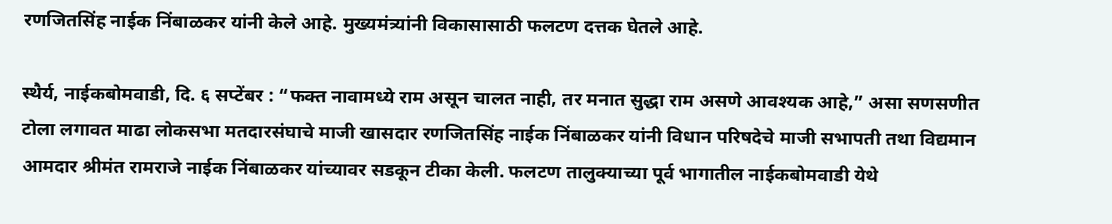रणजितसिंह नाईक निंबाळकर यांनी केले आहे. मुख्यमंत्र्यांनी विकासासाठी फलटण दत्तक घेतले आहे.

स्थैर्य, नाईकबोमवाडी, दि. ६ सप्टेंबर : “फक्त नावामध्ये राम असून चालत नाही, तर मनात सुद्धा राम असणे आवश्यक आहे,” असा सणसणीत टोला लगावत माढा लोकसभा मतदारसंघाचे माजी खासदार रणजितसिंह नाईक निंबाळकर यांनी विधान परिषदेचे माजी सभापती तथा विद्यमान आमदार श्रीमंत रामराजे नाईक निंबाळकर यांच्यावर सडकून टीका केली. फलटण तालुक्याच्या पूर्व भागातील नाईकबोमवाडी येथे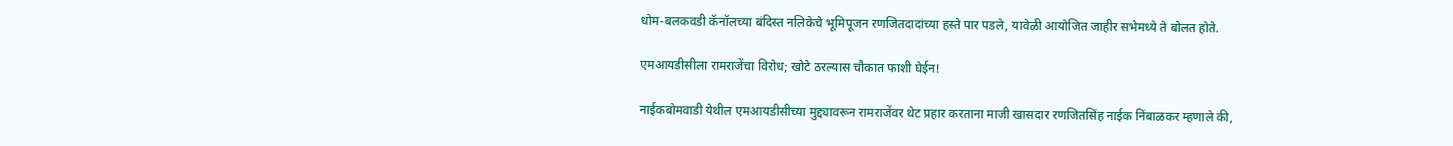धोम-बलकवडी कॅनॉलच्या बंदिस्त नलिकेचे भूमिपूजन रणजितदादांच्या हस्ते पार पडले, यावेळी आयोजित जाहीर सभेमध्ये ते बोलत होते.

एमआयडीसीला रामराजेंचा विरोध; खोटे ठरल्यास चौकात फाशी घेईन!

नाईकबोमवाडी येथील एमआयडीसीच्या मुद्द्यावरून रामराजेंवर थेट प्रहार करताना माजी खासदार रणजितसिंह नाईक निंबाळकर म्हणाले की,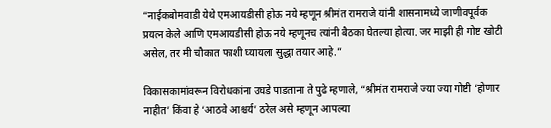“नाईकबोमवाडी येथे एमआयडीसी होऊ नये म्हणून श्रीमंत रामराजे यांनी शासनामध्ये जाणीवपूर्वक प्रयत्न केले आणि एमआयडीसी होऊ नये म्हणूनच त्यांनी बैठका घेतल्या होत्या. जर माझी ही गोष्ट खोटी असेल, तर मी चौकात फाशी घ्यायला सुद्धा तयार आहे.”

विकासकामांवरून विरोधकांना उघडे पाडताना ते पुढे म्हणाले, “श्रीमंत रामराजे ज्या ज्या गोष्टी ‘होणार नाहीत’ किंवा हे ‘आठवे आश्चर्य’ ठरेल असे म्हणून आपल्या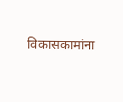विकासकामांना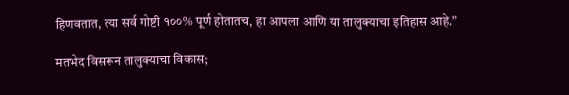हिणवतात, त्या सर्व गोष्टी १००% पूर्ण होतातच, हा आपला आणि या तालुक्याचा इतिहास आहे.”

मतभेद विसरून तालुक्याचा विकास;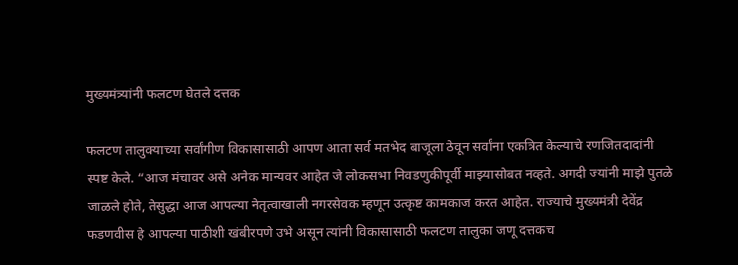मुख्यमंत्र्यांनी फलटण घेतले दत्तक

फलटण तालुक्याच्या सर्वांगीण विकासासाठी आपण आता सर्व मतभेद बाजूला ठेवून सर्वांना एकत्रित केल्याचे रणजितदादांनी स्पष्ट केले. “आज मंचावर असे अनेक मान्यवर आहेत जे लोकसभा निवडणुकीपूर्वी माझ्यासोबत नव्हते. अगदी ज्यांनी माझे पुतळे जाळले होते, तेसुद्धा आज आपल्या नेतृत्वाखाली नगरसेवक म्हणून उत्कृष्ट कामकाज करत आहेत. राज्याचे मुख्यमंत्री देवेंद्र फडणवीस हे आपल्या पाठीशी खंबीरपणे उभे असून त्यांनी विकासासाठी फलटण तालुका जणू दत्तकच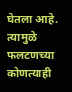घेतला आहे. त्यामुळे फलटणच्या कोणत्याही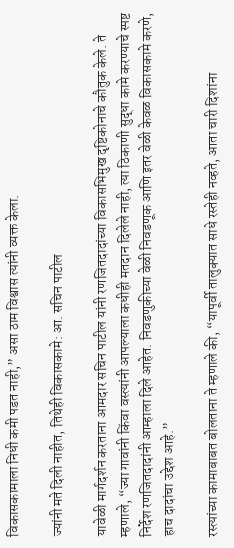विकासकामाला निधी कमी पडत नाही,” असा ठाम विश्वास त्यांनी व्यक्त केला.

ज्यांनी मते दिली नाहीत, तिथेही विकासकामे: आ. सचिन पाटील

यावेळी मार्गदर्शन करताना आमदार सचिन पाटील यांनी रणजितदादांच्या विकासभिमुख दृष्टिकोनाचे कौतुक केले. ते म्हणाले, “ज्या गावांनी किंवा वस्त्यांनी आपल्याला कधीही मतदान दिलेले नाही, त्या ठिकाणी सुद्धा कामे करण्याचे स्पष्ट निर्देश रणजितदादांनी आम्हाला दिले आहेत. निवडणुकीच्या वेळी निवडणूक आणि इतर वेळी केवळ विकासकामे करणे, हाच दादांचा उद्देश आहे.”

रस्त्यांच्या कामाबाबत बोलताना ते म्हणाले की, “यापूर्वी तालुक्यात साधे रस्तेही नव्हते, आता चारी दिशांना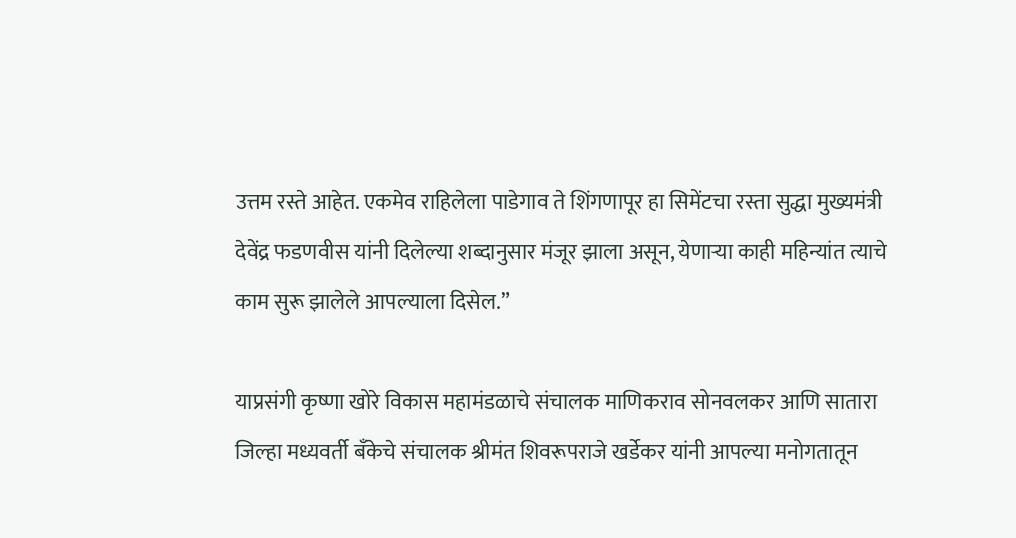उत्तम रस्ते आहेत. एकमेव राहिलेला पाडेगाव ते शिंगणापूर हा सिमेंटचा रस्ता सुद्धा मुख्यमंत्री देवेंद्र फडणवीस यांनी दिलेल्या शब्दानुसार मंजूर झाला असून, येणाऱ्या काही महिन्यांत त्याचे काम सुरू झालेले आपल्याला दिसेल.”

याप्रसंगी कृष्णा खोरे विकास महामंडळाचे संचालक माणिकराव सोनवलकर आणि सातारा जिल्हा मध्यवर्ती बँकेचे संचालक श्रीमंत शिवरूपराजे खर्डेकर यांनी आपल्या मनोगतातून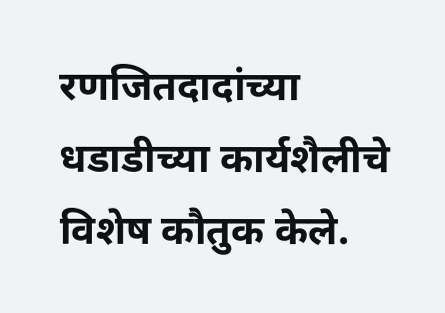रणजितदादांच्या धडाडीच्या कार्यशैलीचे विशेष कौतुक केले.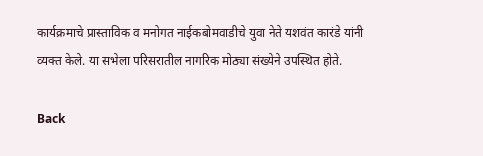कार्यक्रमाचे प्रास्ताविक व मनोगत नाईकबोमवाडीचे युवा नेते यशवंत कारंडे यांनी व्यक्त केले. या सभेला परिसरातील नागरिक मोठ्या संख्येने उपस्थित होते.

Back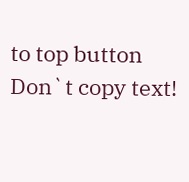to top button
Don`t copy text!